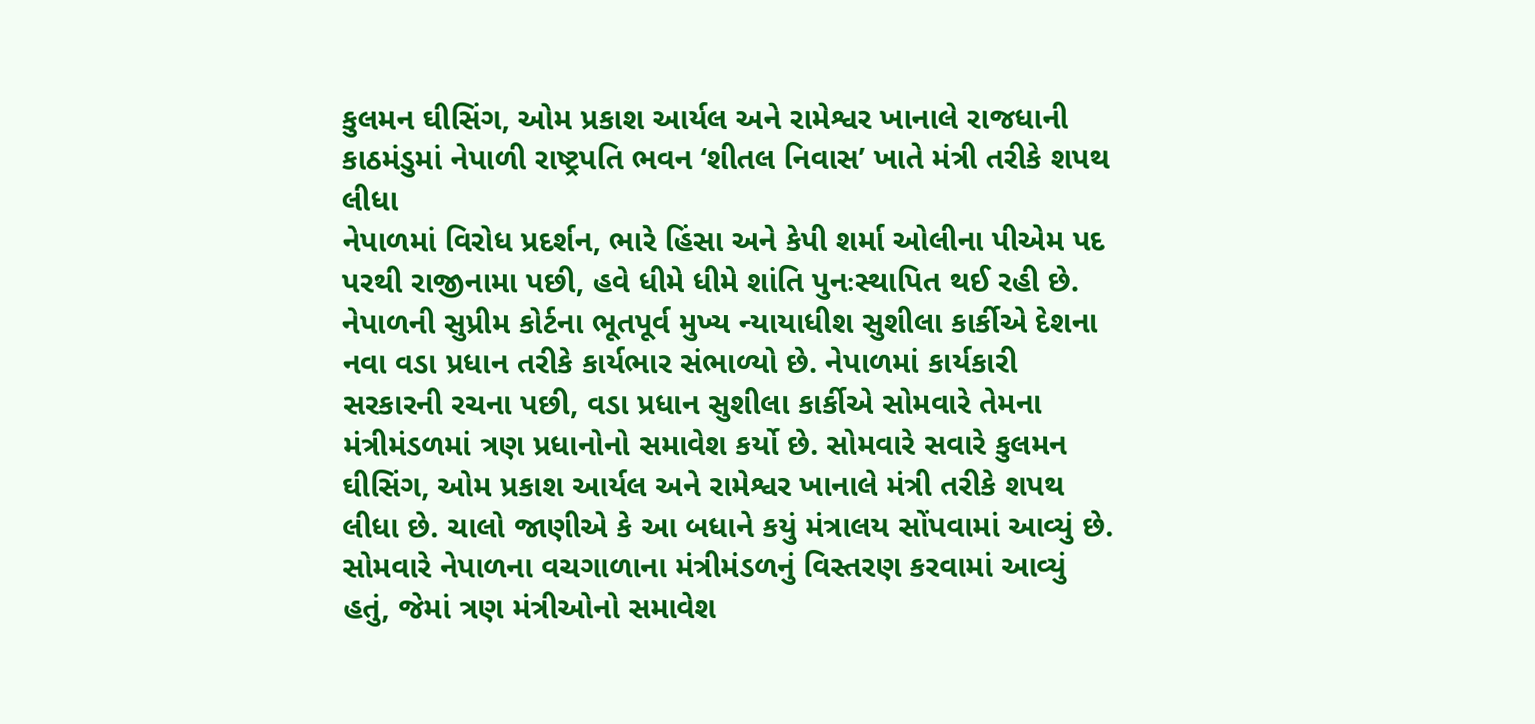કુલમન ઘીસિંગ, ઓમ પ્રકાશ આર્યલ અને રામેશ્વર ખાનાલે રાજધાની કાઠમંડુમાં નેપાળી રાષ્ટ્રપતિ ભવન ‘શીતલ નિવાસ’ ખાતે મંત્રી તરીકે શપથ લીધા
નેપાળમાં વિરોધ પ્રદર્શન, ભારે હિંસા અને કેપી શર્મા ઓલીના પીએમ પદ પરથી રાજીનામા પછી, હવે ધીમે ધીમે શાંતિ પુનઃસ્થાપિત થઈ રહી છે. નેપાળની સુપ્રીમ કોર્ટના ભૂતપૂર્વ મુખ્ય ન્યાયાધીશ સુશીલા કાર્કીએ દેશના નવા વડા પ્રધાન તરીકે કાર્યભાર સંભાળ્યો છે. નેપાળમાં કાર્યકારી સરકારની રચના પછી, વડા પ્રધાન સુશીલા કાર્કીએ સોમવારે તેમના મંત્રીમંડળમાં ત્રણ પ્રધાનોનો સમાવેશ કર્યો છે. સોમવારે સવારે કુલમન ઘીસિંગ, ઓમ પ્રકાશ આર્યલ અને રામેશ્વર ખાનાલે મંત્રી તરીકે શપથ લીધા છે. ચાલો જાણીએ કે આ બધાને કયું મંત્રાલય સોંપવામાં આવ્યું છે.
સોમવારે નેપાળના વચગાળાના મંત્રીમંડળનું વિસ્તરણ કરવામાં આવ્યું હતું, જેમાં ત્રણ મંત્રીઓનો સમાવેશ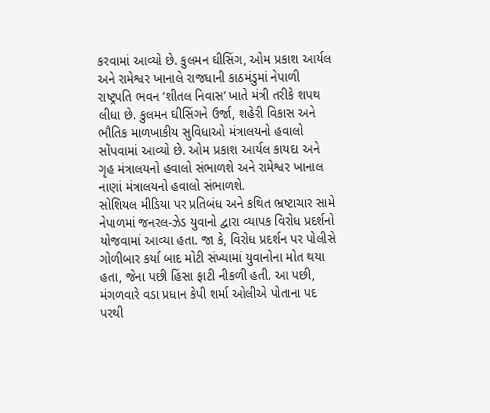કરવામાં આવ્યો છે. કુલમન ઘીસિંગ, ઓમ પ્રકાશ આર્યલ અને રામેશ્વર ખાનાલે રાજધાની કાઠમંડુમાં નેપાળી રાષ્ટ્રપતિ ભવન ‘શીતલ નિવાસ’ ખાતે મંત્રી તરીકે શપથ લીધા છે. કુલમન ઘીસિંગને ઉર્જા, શહેરી વિકાસ અને ભૌતિક માળખાકીય સુવિધાઓ મંત્રાલયનો હવાલો સોંપવામાં આવ્યો છે. ઓમ પ્રકાશ આર્યલ કાયદા અને ગૃહ મંત્રાલયનો હવાલો સંભાળશે અને રામેશ્વર ખાનાલ નાણાં મંત્રાલયનો હવાલો સંભાળશે.
સોશિયલ મીડિયા પર પ્રતિબંધ અને કથિત ભ્રષ્ટાચાર સામે નેપાળમાં જનરલ-ઝેડ યુવાનો દ્વારા વ્યાપક વિરોધ પ્રદર્શનો યોજવામાં આવ્યા હતા. જા કે, વિરોધ પ્રદર્શન પર પોલીસે ગોળીબાર કર્યા બાદ મોટી સંખ્યામાં યુવાનોના મોત થયા હતા, જેના પછી હિંસા ફાટી નીકળી હતી. આ પછી, મંગળવારે વડા પ્રધાન કેપી શર્મા ઓલીએ પોતાના પદ પરથી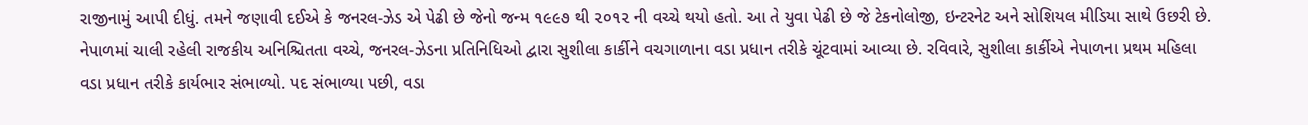રાજીનામું આપી દીધું. તમને જણાવી દઈએ કે જનરલ-ઝેડ એ પેઢી છે જેનો જન્મ ૧૯૯૭ થી ૨૦૧૨ ની વચ્ચે થયો હતો. આ તે યુવા પેઢી છે જે ટેકનોલોજી, ઇન્ટરનેટ અને સોશિયલ મીડિયા સાથે ઉછરી છે.
નેપાળમાં ચાલી રહેલી રાજકીય અનિશ્ચિતતા વચ્ચે, જનરલ-ઝેડના પ્રતિનિધિઓ દ્વારા સુશીલા કાર્કીને વચગાળાના વડા પ્રધાન તરીકે ચૂંટવામાં આવ્યા છે. રવિવારે, સુશીલા કાર્કીએ નેપાળના પ્રથમ મહિલા વડા પ્રધાન તરીકે કાર્યભાર સંભાળ્યો. પદ સંભાળ્યા પછી, વડા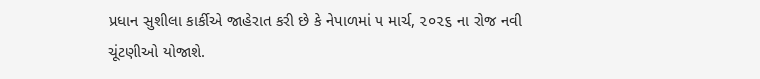પ્રધાન સુશીલા કાર્કીએ જાહેરાત કરી છે કે નેપાળમાં ૫ માર્ચ, ૨૦૨૬ ના રોજ નવી ચૂંટણીઓ યોજાશે.